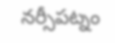నర్సీపట్నం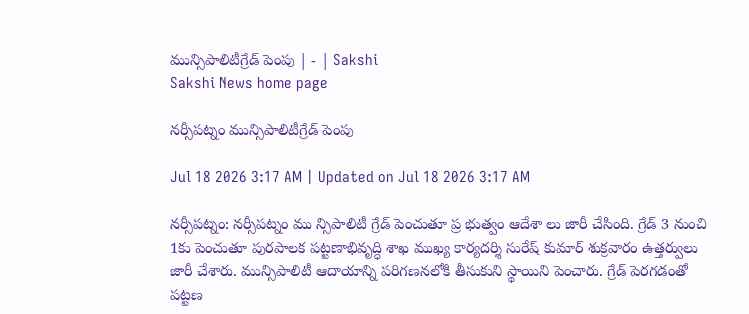మున్సిపాలిటీగ్రేడ్‌ పెంపు | - | Sakshi
Sakshi News home page

నర్సీపట్నం మున్సిపాలిటీగ్రేడ్‌ పెంపు

Jul 18 2026 3:17 AM | Updated on Jul 18 2026 3:17 AM

నర్సీపట్నం: నర్సీపట్నం ము న్సిపాలిటీ గ్రేడ్‌ పెంచుతూ ప్ర భుత్వం ఆదేశా లు జారీ చేసింది. గ్రేడ్‌ 3 నుంచి 1కు పెంచుతూ పురపాలక పట్టణాభివృద్ధి శాఖ ముఖ్య కార్యదర్శి సురేష్‌ కుమార్‌ శుక్రవారం ఉత్తర్వులు జారీ చేశారు. మున్సిపాలిటీ ఆదాయాన్ని పరిగణనలోకి తీసుకుని స్థాయిని పెంచారు. గ్రేడ్‌ పెరగడంతో పట్టణ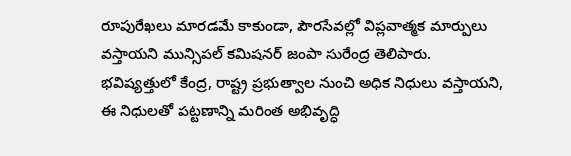రూపురేఖలు మారడమే కాకుండా, పౌరసేవల్లో విప్లవాత్మక మార్పులు వస్తాయని మున్సిపల్‌ కమిషనర్‌ జంపా సురేంద్ర తెలిపారు. భవిష్యత్తులో కేంద్ర, రాష్ట్ర ప్రభుత్వాల నుంచి అధిక నిధులు వస్తాయని, ఈ నిధులతో పట్టణాన్ని మరింత అభివృద్ధి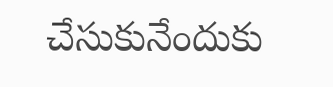చేసుకునేందుకు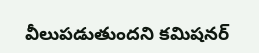వీలుపడుతుందని కమిషనర్‌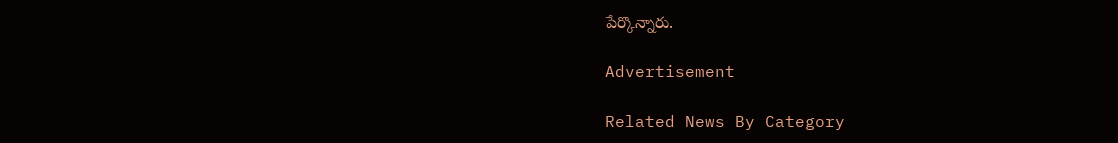పేర్కొన్నారు.

Advertisement

Related News By Category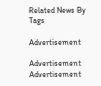Related News By Tags

Advertisement

Advertisement
Advertisement